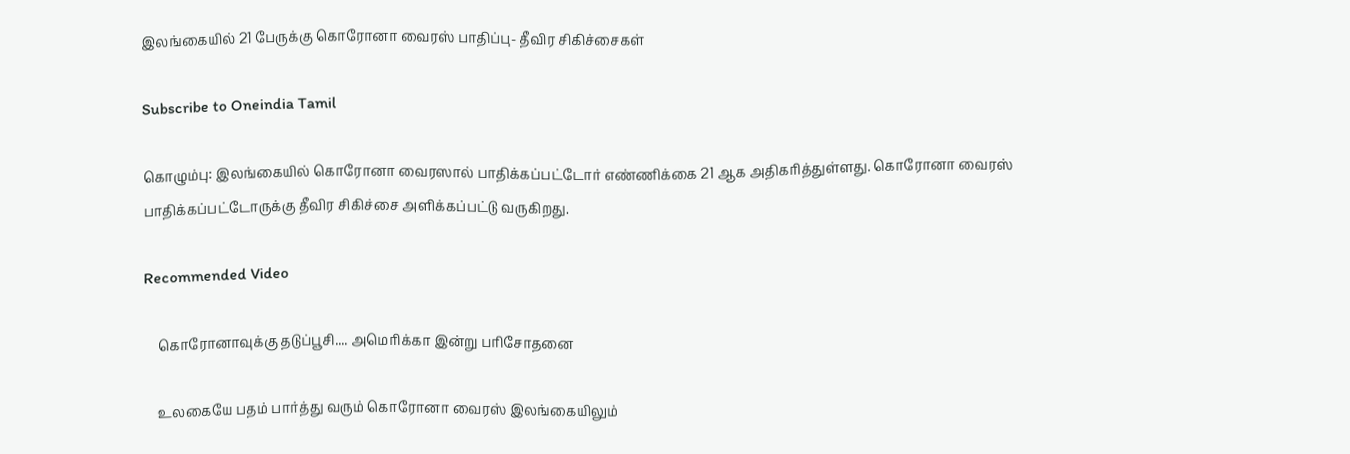இலங்கையில் 21 பேருக்கு கொரோனா வைரஸ் பாதிப்பு- தீவிர சிகிச்சைகள்

Subscribe to Oneindia Tamil

கொழும்பு: இலங்கையில் கொரோனா வைரஸால் பாதிக்கப்பட்டோர் எண்ணிக்கை 21 ஆக அதிகரித்துள்ளது. கொரோனா வைரஸ் பாதிக்கப்பட்டோருக்கு தீவிர சிகிச்சை அளிக்கப்பட்டு வருகிறது.

Recommended Video

    கொரோனாவுக்கு தடுப்பூசி.... அமெரிக்கா இன்று பரிசோதனை

    உலகையே பதம் பார்த்து வரும் கொரோனா வைரஸ் இலங்கையிலும்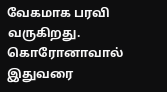வேகமாக பரவி வருகிறது. கொரோனாவால் இதுவரை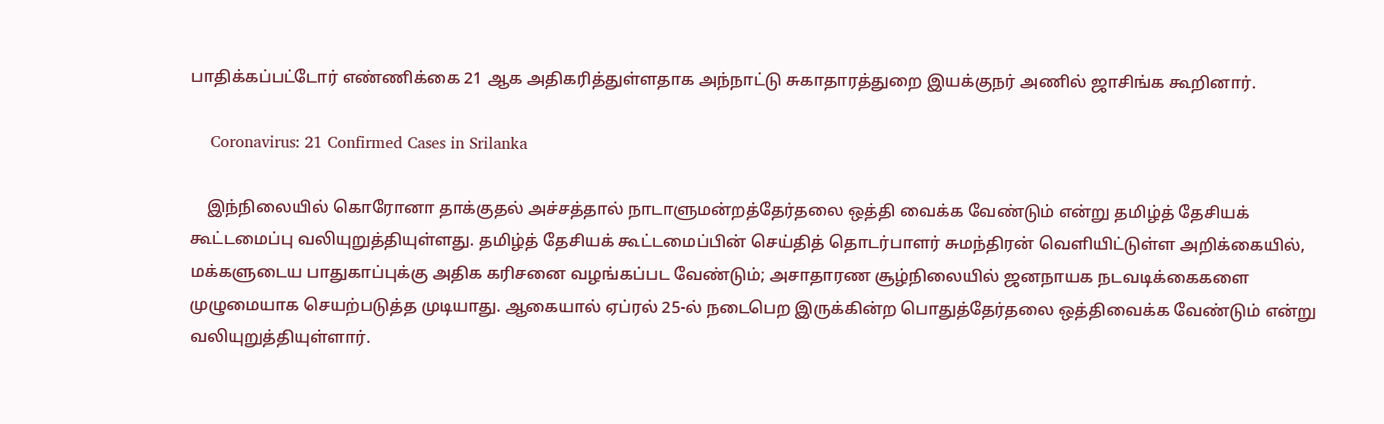பாதிக்கப்பட்டோர் எண்ணிக்கை 21 ஆக அதிகரித்துள்ளதாக அந்நாட்டு சுகாதாரத்துறை இயக்குநர் அணில் ஜாசிங்க கூறினார்.

    Coronavirus: 21 Confirmed Cases in Srilanka

    இந்நிலையில் கொரோனா தாக்குதல் அச்சத்தால் நாடாளுமன்றத்தேர்தலை ஒத்தி வைக்க வேண்டும் என்று தமிழ்த் தேசியக் கூட்டமைப்பு வலியுறுத்தியுள்ளது. தமிழ்த் தேசியக் கூட்டமைப்பின் செய்தித் தொடர்பாளர் சுமந்திரன் வெளியிட்டுள்ள அறிக்கையில், மக்களுடைய பாதுகாப்புக்கு அதிக கரிசனை வழங்கப்பட வேண்டும்; அசாதாரண சூழ்நிலையில் ஜனநாயக நடவடிக்கைகளை முழுமையாக செயற்படுத்த முடியாது. ஆகையால் ஏப்ரல் 25-ல் நடைபெற இருக்கின்ற பொதுத்தேர்தலை ஒத்திவைக்க வேண்டும் என்று வலியுறுத்தியுள்ளார்.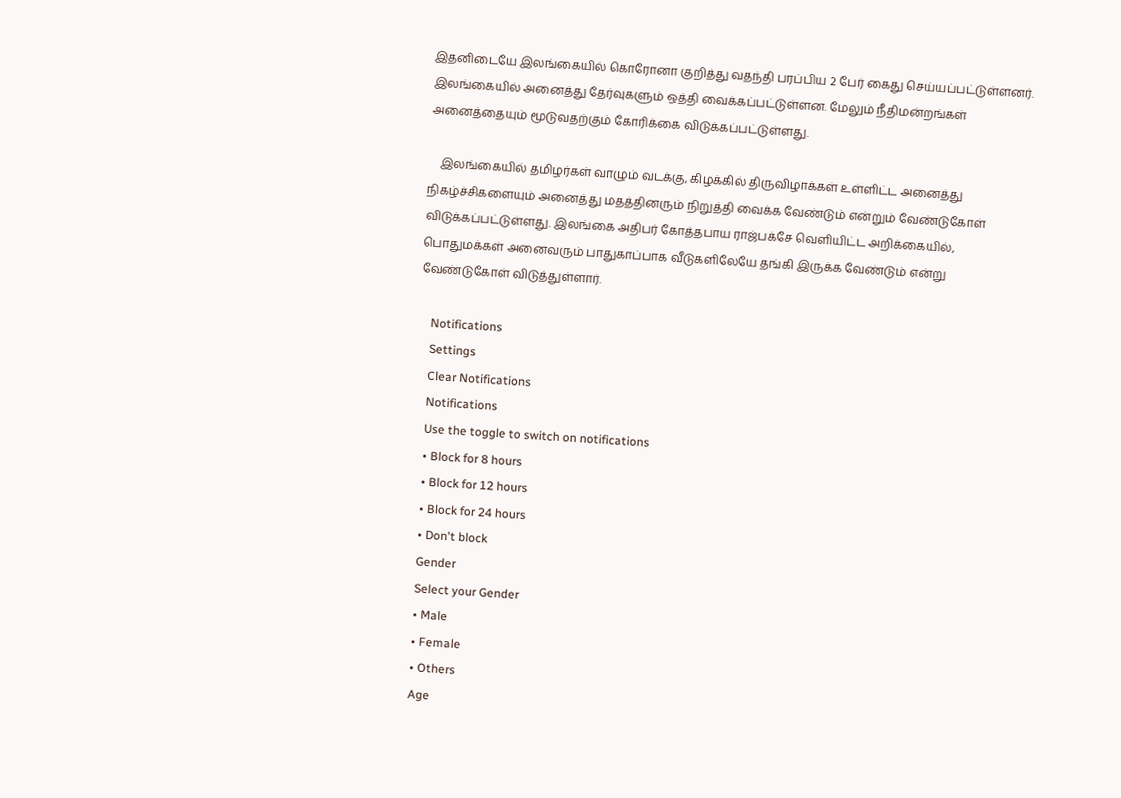இதனிடையே இலங்கையில் கொரோனா குறித்து வதந்தி பரப்பிய 2 பேர் கைது செய்யப்பட்டுள்ளனர். இலங்கையில் அனைத்து தேர்வுகளும் ஒத்தி வைக்கப்பட்டுள்ளன. மேலும் நீதிமன்றங்கள் அனைத்தையும் மூடுவதற்கும் கோரிக்கை விடுக்கப்பட்டுள்ளது.

    இலங்கையில் தமிழர்கள் வாழும் வடக்கு, கிழக்கில் திருவிழாக்கள் உள்ளிட்ட அனைத்து நிகழ்ச்சிகளையும் அனைத்து மதத்தினரும் நிறுத்தி வைக்க வேண்டும் என்றும் வேண்டுகோள் விடுக்கப்பட்டுள்ளது. இலங்கை அதிபர் கோத்தபாய ராஜ்பக்சே வெளியிட்ட அறிக்கையில், பொதுமக்கள் அனைவரும் பாதுகாப்பாக வீடுகளிலேயே தங்கி இருக்க வேண்டும் என்று வேண்டுகோள் விடுத்துள்ளார்.

    Notifications
    Settings
    Clear Notifications
    Notifications
    Use the toggle to switch on notifications
    • Block for 8 hours
    • Block for 12 hours
    • Block for 24 hours
    • Don't block
    Gender
    Select your Gender
    • Male
    • Female
    • Others
    Age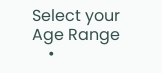Select your Age Range
    •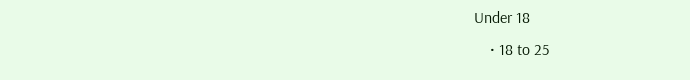Under 18
    • 18 to 25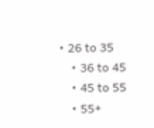• 26 to 35
    • 36 to 45
    • 45 to 55
    • 55+